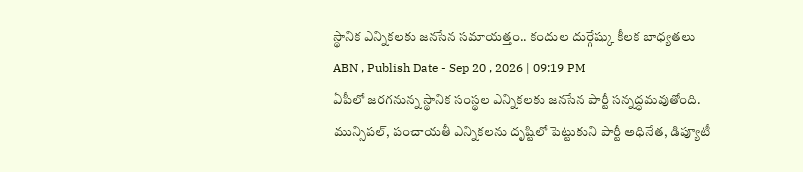స్థానిక ఎన్నికలకు జనసేన సమాయత్తం.. కందుల దుర్గేష్కు కీలక బాధ్యతలు
ABN , Publish Date - Sep 20 , 2026 | 09:19 PM
ఏపీలో జరగనున్న స్థానిక సంస్థల ఎన్నికలకు జనసేన పార్టీ సన్నద్ధమవుతోంది. మున్సిపల్, పంచాయతీ ఎన్నికలను దృష్టిలో పెట్టుకుని పార్టీ అధినేత, డిప్యూటీ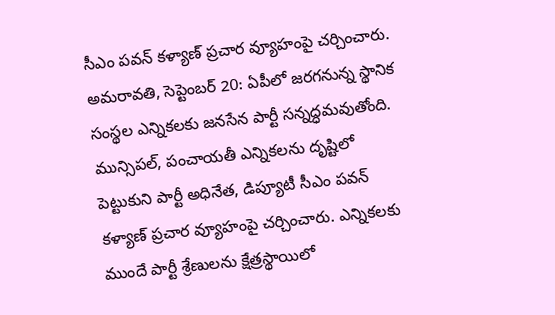సీఎం పవన్ కళ్యాణ్ ప్రచార వ్యూహంపై చర్చించారు.
అమరావతి, సెప్టెంబర్ 20: ఏపీలో జరగనున్న స్థానిక సంస్థల ఎన్నికలకు జనసేన పార్టీ సన్నద్ధమవుతోంది. మున్సిపల్, పంచాయతీ ఎన్నికలను దృష్టిలో పెట్టుకుని పార్టీ అధినేత, డిప్యూటీ సీఎం పవన్ కళ్యాణ్ ప్రచార వ్యూహంపై చర్చించారు. ఎన్నికలకు ముందే పార్టీ శ్రేణులను క్షేత్రస్థాయిలో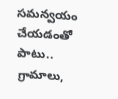సమన్వయం చేయడంతో పాటు.. గ్రామాలు,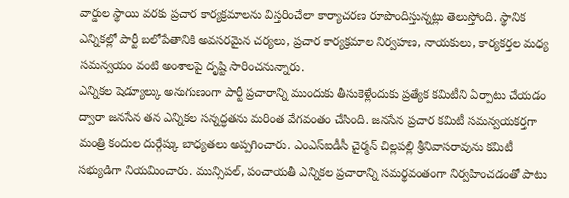వార్డుల స్థాయి వరకు ప్రచార కార్యక్రమాలను విస్తరించేలా కార్యాచరణ రూపొందిస్తున్నట్లు తెలుస్తోంది. స్థానిక ఎన్నికల్లో పార్టీ బలోపేతానికి అవసరమైన చర్యలు, ప్రచార కార్యక్రమాల నిర్వహణ, నాయకులు, కార్యకర్తల మధ్య సమన్వయం వంటి అంశాలపై దృష్టి సారించనున్నారు.
ఎన్నికల షెడ్యూల్కు అనుగుణంగా పార్టీ ప్రచారాన్ని ముందుకు తీసుకెళ్లేందుకు ప్రత్యేక కమిటీని ఏర్పాటు చేయడం ద్వారా జనసేన తన ఎన్నికల సన్నద్ధతను మరింత వేగవంతం చేసింది. జనసేన ప్రచార కమిటీ సమన్వయకర్తగా మంత్రి కందుల దుర్గేష్కు బాధ్యతలు అప్పగించారు. ఎంఎస్ఐడీసీ చైర్మన్ చిల్లపల్లి శ్రీనివాసరావును కమిటీ సభ్యుడిగా నియమించారు. మున్సిపల్, పంచాయతీ ఎన్నికల ప్రచారాన్ని సమర్థవంతంగా నిర్వహించడంతో పాటు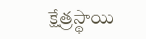క్షేత్రస్థాయి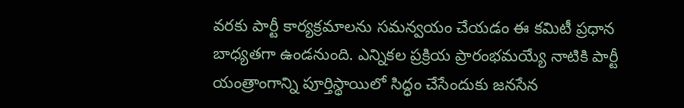వరకు పార్టీ కార్యక్రమాలను సమన్వయం చేయడం ఈ కమిటీ ప్రధాన బాధ్యతగా ఉండనుంది. ఎన్నికల ప్రక్రియ ప్రారంభమయ్యే నాటికి పార్టీ యంత్రాంగాన్ని పూర్తిస్థాయిలో సిద్ధం చేసేందుకు జనసేన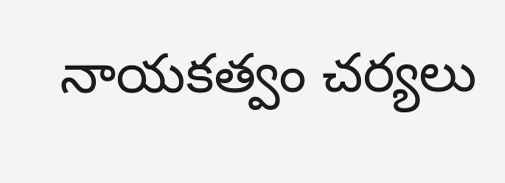నాయకత్వం చర్యలు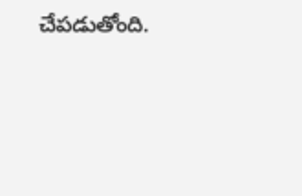చేపడుతోంది.